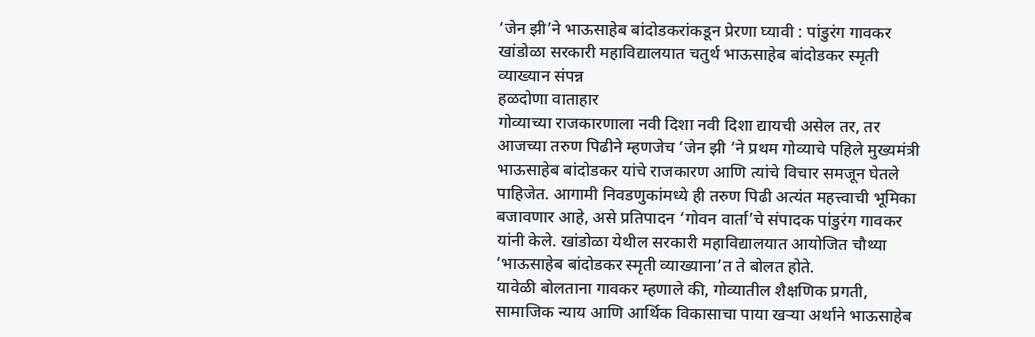‘जेन झी’ने भाऊसाहेब बांदोडकरांकडून प्रेरणा घ्यावी : पांडुरंग गावकर
खांडोळा सरकारी महाविद्यालयात चतुर्थ भाऊसाहेब बांदोडकर स्मृती व्याख्यान संपन्न
हळदोणा वाताहार
गोव्याच्या राजकारणाला नवी दिशा नवी दिशा द्यायची असेल तर, तर आजच्या तरुण पिढीने म्हणजेच ‘जेन झी ‘ने प्रथम गोव्याचे पहिले मुख्यमंत्री भाऊसाहेब बांदोडकर यांचे राजकारण आणि त्यांचे विचार समजून घेतले पाहिजेत. आगामी निवडणुकांमध्ये ही तरुण पिढी अत्यंत महत्त्वाची भूमिका बजावणार आहे, असे प्रतिपादन ‘गोवन वार्ता’चे संपादक पांडुरंग गावकर यांनी केले. खांडोळा येथील सरकारी महाविद्यालयात आयोजित चौथ्या ‘भाऊसाहेब बांदोडकर स्मृती व्याख्याना’त ते बोलत होते.
यावेळी बोलताना गावकर म्हणाले की, गोव्यातील शैक्षणिक प्रगती, सामाजिक न्याय आणि आर्थिक विकासाचा पाया खऱ्या अर्थाने भाऊसाहेब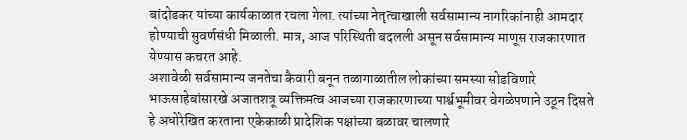बांदोडकर यांच्या कार्यकाळात रचला गेला. त्यांच्या नेतृत्वाखाली सर्वसामान्य नागरिकांनाही आमदार होण्याची सुवर्णसंधी मिळाली. मात्र, आज परिस्थिती बदलली असून सर्वसामान्य माणूस राजकारणात येण्यास कचरत आहे.
अशावेळी सर्वसामान्य जनतेचा कैवारी बनून तळागाळातील लोकांच्या समस्या सोडविणारे भाऊसाहेबांसारखे अजातशत्रू व्यक्तिमत्व आजच्या राजकारणाच्या पार्श्वभूमीवर वेगळेपणाने उठून दिसते
हे अधोरेखित करताना एकेकाळी प्रादेशिक पक्षांच्या बळावर चालणारे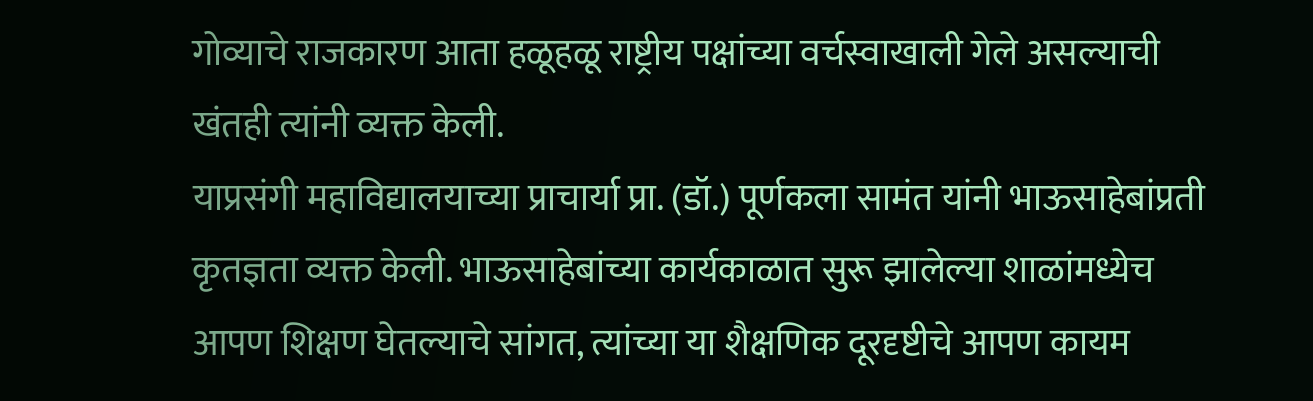गोव्याचे राजकारण आता हळूहळू राष्ट्रीय पक्षांच्या वर्चस्वाखाली गेले असल्याची खंतही त्यांनी व्यक्त केली.
याप्रसंगी महाविद्यालयाच्या प्राचार्या प्रा. (डॉ.) पूर्णकला सामंत यांनी भाऊसाहेबांप्रती कृतज्ञता व्यक्त केली. भाऊसाहेबांच्या कार्यकाळात सुरू झालेल्या शाळांमध्येच आपण शिक्षण घेतल्याचे सांगत, त्यांच्या या शैक्षणिक दूरदृष्टीचे आपण कायम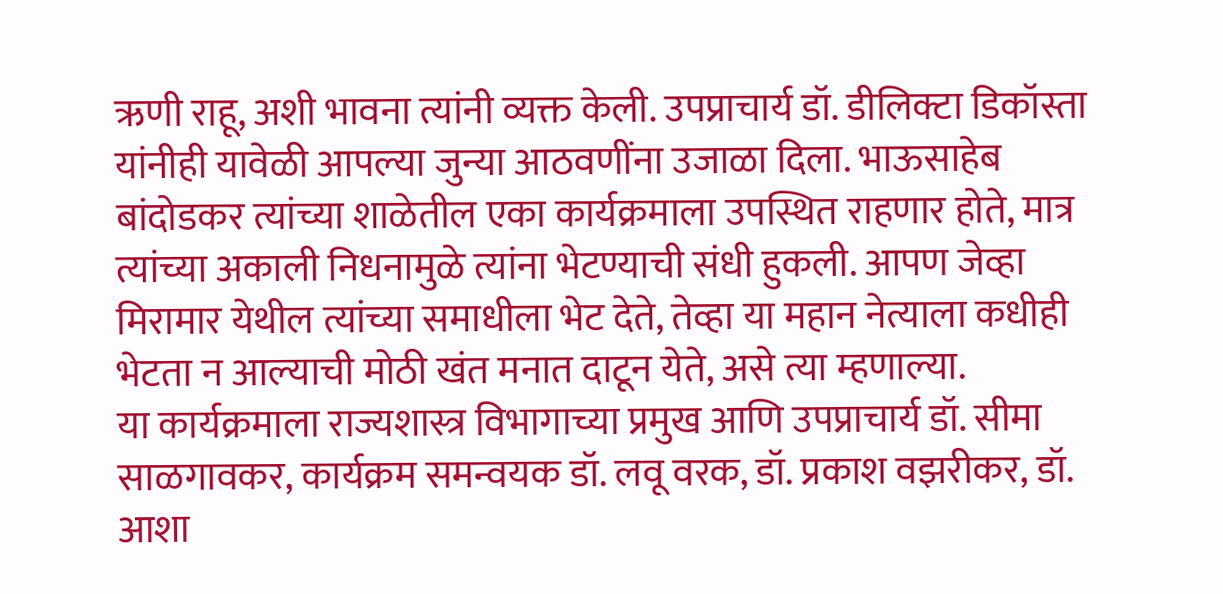ऋणी राहू, अशी भावना त्यांनी व्यक्त केली. उपप्राचार्य डॉ. डीलिक्टा डिकॉस्ता यांनीही यावेळी आपल्या जुन्या आठवणींना उजाळा दिला. भाऊसाहेब बांदोडकर त्यांच्या शाळेतील एका कार्यक्रमाला उपस्थित राहणार होते, मात्र त्यांच्या अकाली निधनामुळे त्यांना भेटण्याची संधी हुकली. आपण जेव्हा मिरामार येथील त्यांच्या समाधीला भेट देते, तेव्हा या महान नेत्याला कधीही भेटता न आल्याची मोठी खंत मनात दाटून येते, असे त्या म्हणाल्या.
या कार्यक्रमाला राज्यशास्त्र विभागाच्या प्रमुख आणि उपप्राचार्य डॉ. सीमा साळगावकर, कार्यक्रम समन्वयक डॉ. लवू वरक, डॉ. प्रकाश वझरीकर, डॉ. आशा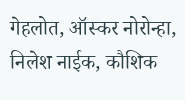गेहलोत, ऑस्कर नोरोन्हा, निलेश नाईक, कौशिक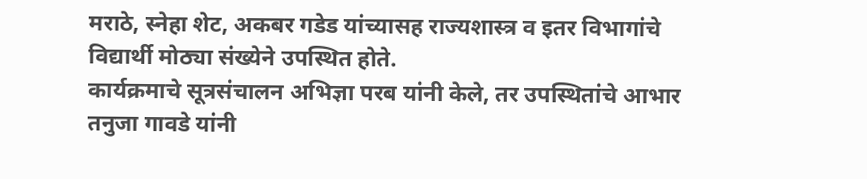मराठे, स्नेहा शेट, अकबर गडेड यांच्यासह राज्यशास्त्र व इतर विभागांचे विद्यार्थी मोठ्या संख्येने उपस्थित होते.
कार्यक्रमाचे सूत्रसंचालन अभिज्ञा परब यांनी केले, तर उपस्थितांचे आभार तनुजा गावडे यांनी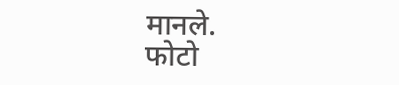मानले.
फोटो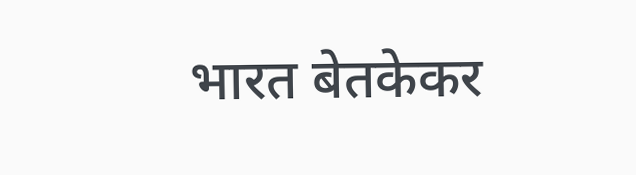भारत बेतकेकर